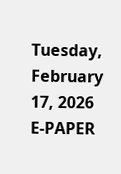Tuesday, February 17, 2026
E-PAPER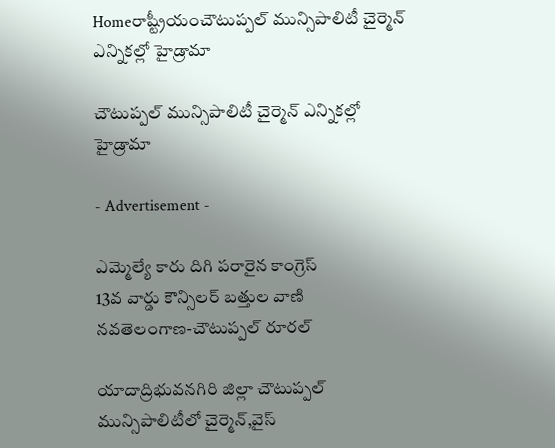Homeరాష్ట్రీయంచౌటుప్పల్‌ మున్సిపాలిటీ చైర్మెన్‌ ఎన్నికల్లో హైడ్రామా

చౌటుప్పల్‌ మున్సిపాలిటీ చైర్మెన్‌ ఎన్నికల్లో హైడ్రామా

- Advertisement -

ఎమ్మెల్యే కారు దిగి పరారైన కాంగ్రెస్‌
13వ వార్డు కౌన్సిలర్‌ బత్తుల వాణి
నవతెలంగాణ-చౌటుప్పల్‌ రూరల్‌

యాదాద్రిభువనగిరి జిల్లా చౌటుప్పల్‌ మున్సిపాలిటీలో చైర్మెన్‌,వైస్‌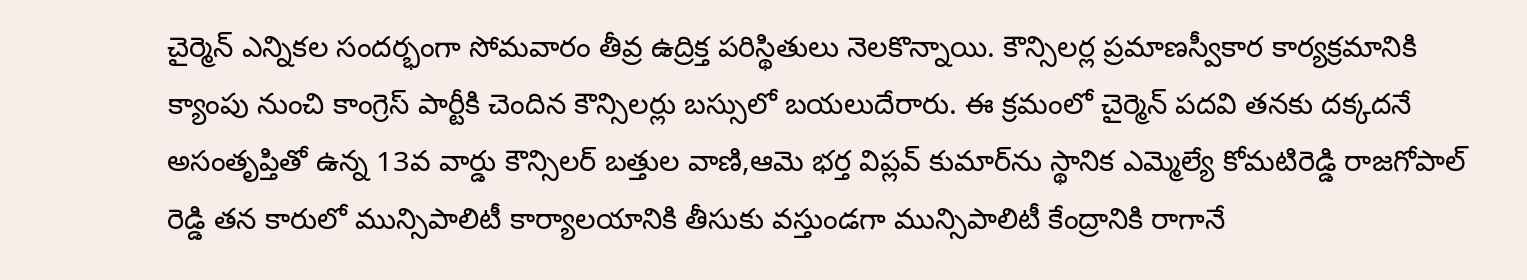చైర్మెన్‌ ఎన్నికల సందర్భంగా సోమవారం తీవ్ర ఉద్రిక్త పరిస్థితులు నెలకొన్నాయి. కౌన్సిలర్ల ప్రమాణస్వీకార కార్యక్రమానికి క్యాంపు నుంచి కాంగ్రెస్‌ పార్టీకి చెందిన కౌన్సిలర్లు బస్సులో బయలుదేరారు. ఈ క్రమంలో చైర్మెన్‌ పదవి తనకు దక్కదనే అసంతృప్తితో ఉన్న 13వ వార్డు కౌన్సిలర్‌ బత్తుల వాణి,ఆమె భర్త విప్లవ్‌ కుమార్‌ను స్థానిక ఎమ్మెల్యే కోమటిరెడ్డి రాజగోపాల్‌ రెడ్డి తన కారులో మున్సిపాలిటీ కార్యాలయానికి తీసుకు వస్తుండగా మున్సిపాలిటీ కేంద్రానికి రాగానే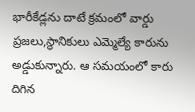భారీకేడ్లను దాటే క్రమంలో వార్డు ప్రజలు,స్థానికులు ఎమ్మెల్యే కారును అడ్డుకున్నారు. ఆ సమయంలో కారు దిగిన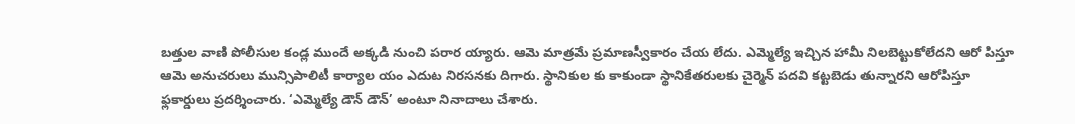బత్తుల వాణి పోలీసుల కండ్ల ముందే అక్కడి నుంచి పరార య్యారు. ఆమె మాత్రమే ప్రమాణస్వీకారం చేయ లేదు. ఎమ్మెల్యే ఇచ్చిన హామీ నిలబెట్టుకోలేదని ఆరో పిస్తూ ఆమె అనుచరులు మున్సిపాలిటీ కార్యాల యం ఎదుట నిరసనకు దిగారు. స్థానికుల కు కాకుండా స్థానికేతరులకు చైర్మెన్‌ పదవి కట్టబెడు తున్నారని ఆరోపిస్తూ ఫ్లకార్డులు ప్రదర్శించారు. ‘ఎమ్మెల్యే డౌన్‌ డౌన్‌’ అంటూ నినాదాలు చేశారు.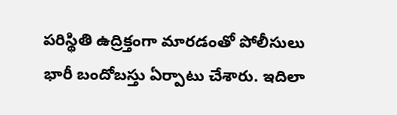పరిస్థితి ఉద్రిక్తంగా మారడంతో పోలీసులు భారీ బందోబస్తు ఏర్పాటు చేశారు. ఇదిలా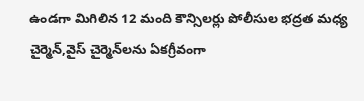ఉండగా మిగిలిన 12 మంది కౌన్సిలర్లు పోలీసుల భద్రత మధ్య చైర్మెన్‌,వైస్‌ చైర్మెన్‌లను ఏకగ్రీవంగా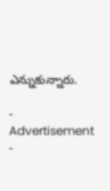ఎన్నుకున్నారు.

- Advertisement -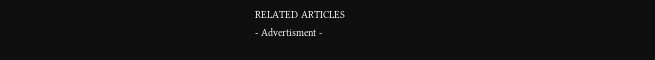RELATED ARTICLES
- Advertisment -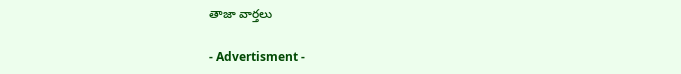తాజా వార్తలు

- Advertisment -